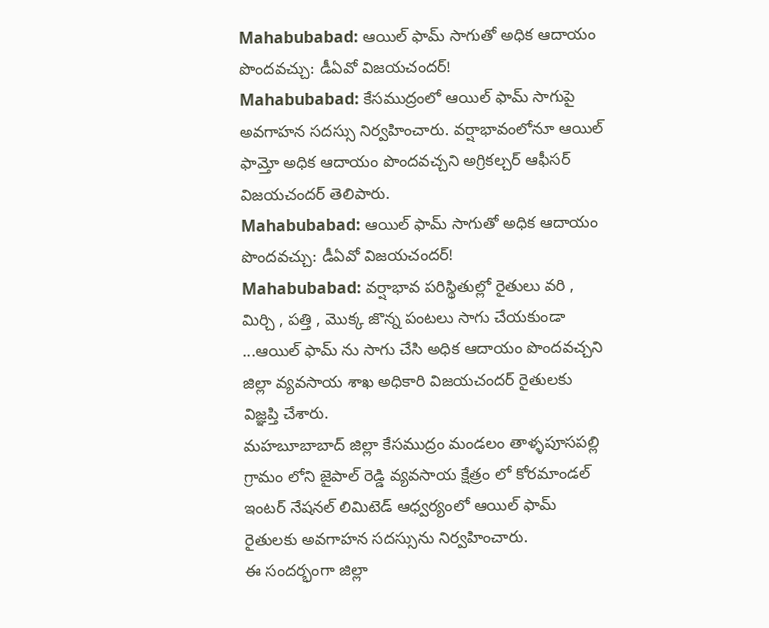Mahabubabad: ఆయిల్ ఫామ్ సాగుతో అధిక ఆదాయం పొందవచ్చు: డీఏవో విజయచందర్!
Mahabubabad: కేసముద్రంలో ఆయిల్ ఫామ్ సాగుపై అవగాహన సదస్సు నిర్వహించారు. వర్షాభావంలోనూ ఆయిల్ ఫామ్తో అధిక ఆదాయం పొందవచ్చని అగ్రికల్చర్ ఆఫీసర్ విజయచందర్ తెలిపారు.
Mahabubabad: ఆయిల్ ఫామ్ సాగుతో అధిక ఆదాయం పొందవచ్చు: డీఏవో విజయచందర్!
Mahabubabad: వర్షాభావ పరిస్థితుల్లో రైతులు వరి , మిర్చి , పత్తి , మొక్క జొన్న పంటలు సాగు చేయకుండా ...ఆయిల్ ఫామ్ ను సాగు చేసి అధిక ఆదాయం పొందవచ్చని జిల్లా వ్యవసాయ శాఖ అధికారి విజయచందర్ రైతులకు విజ్ఞప్తి చేశారు.
మహబూబాబాద్ జిల్లా కేసముద్రం మండలం తాళ్ళపూసపల్లి గ్రామం లోని జైపాల్ రెడ్డి వ్యవసాయ క్షేత్రం లో కోరమాండల్ ఇంటర్ నేషనల్ లిమిటెడ్ ఆధ్వర్యంలో ఆయిల్ ఫామ్ రైతులకు అవగాహన సదస్సును నిర్వహించారు.
ఈ సందర్భంగా జిల్లా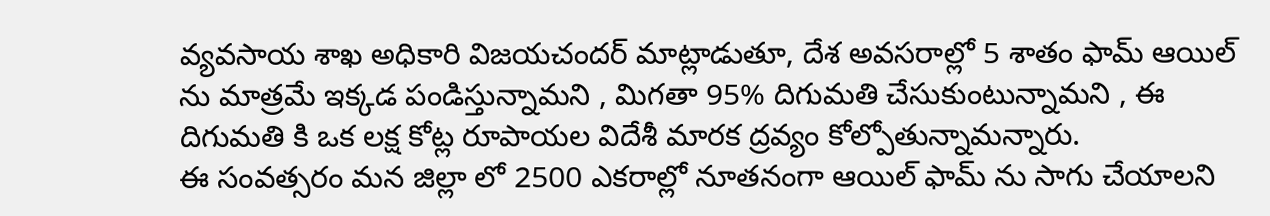వ్యవసాయ శాఖ అధికారి విజయచందర్ మాట్లాడుతూ, దేశ అవసరాల్లో 5 శాతం ఫామ్ ఆయిల్ ను మాత్రమే ఇక్కడ పండిస్తున్నామని , మిగతా 95% దిగుమతి చేసుకుంటున్నామని , ఈ దిగుమతి కి ఒక లక్ష కోట్ల రూపాయల విదేశీ మారక ద్రవ్యం కోల్పోతున్నామన్నారు.
ఈ సంవత్సరం మన జిల్లా లో 2500 ఎకరాల్లో నూతనంగా ఆయిల్ ఫామ్ ను సాగు చేయాలని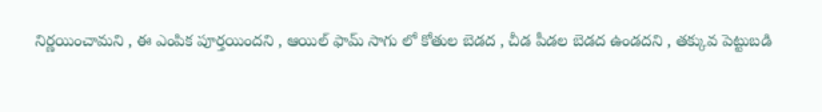నిర్ణయించామని , ఈ ఎంపిక పూర్తయిందని , ఆయిల్ ఫామ్ సాగు లో కోతుల బెడద , చీడ పీడల బెడద ఉండదని , తక్కువ పెట్టుబడి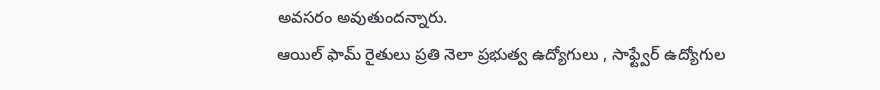అవసరం అవుతుందన్నారు.
ఆయిల్ ఫామ్ రైతులు ప్రతి నెలా ప్రభుత్వ ఉద్యోగులు , సాఫ్ట్వేర్ ఉద్యోగుల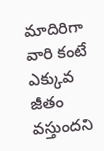మాదిరిగా వారి కంటే ఎక్కువ జీతం వస్తుందని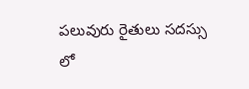పలువురు రైతులు సదస్సు లో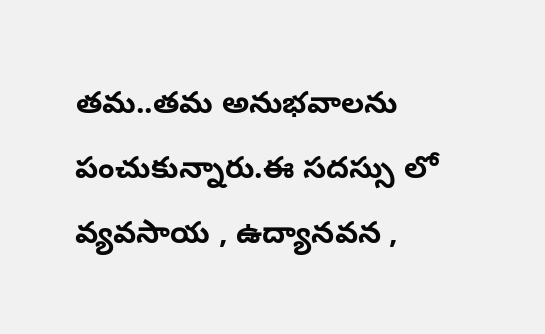తమ..తమ అనుభవాలను పంచుకున్నారు.ఈ సదస్సు లో వ్యవసాయ , ఉద్యానవన ,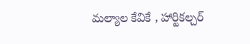మల్యాల కేవికే , హార్టికల్చర్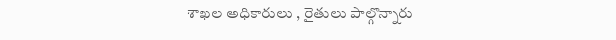శాఖల అధికారులు , రైతులు పాల్గొన్నారు